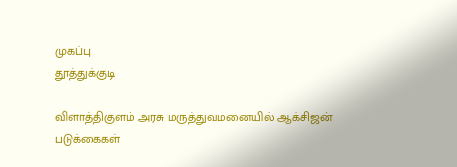முகப்பு
தூத்துக்குடி

விளாத்திகுளம் அரசு மருத்துவமனையில் ஆக்சிஜன் படுக்கைகள்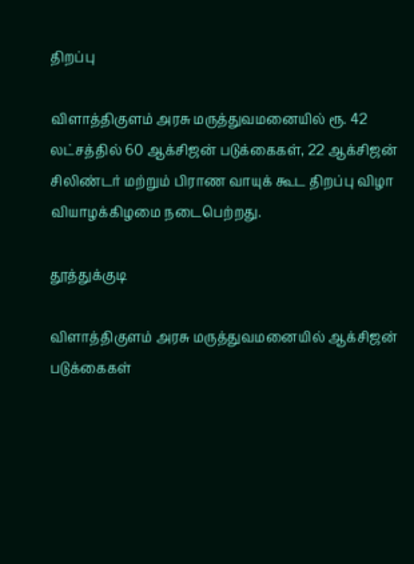திறப்பு

விளாத்திகுளம் அரசு மருத்துவமனையில் ரூ. 42 லட்சத்தில் 60 ஆக்சிஜன் படுக்கைகள், 22 ஆக்சிஜன் சிலிண்டர் மற்றும் பிராண வாயுக் கூட திறப்பு விழா வியாழக்கிழமை நடைபெற்றது.

தூத்துக்குடி

விளாத்திகுளம் அரசு மருத்துவமனையில் ஆக்சிஜன் படுக்கைகள்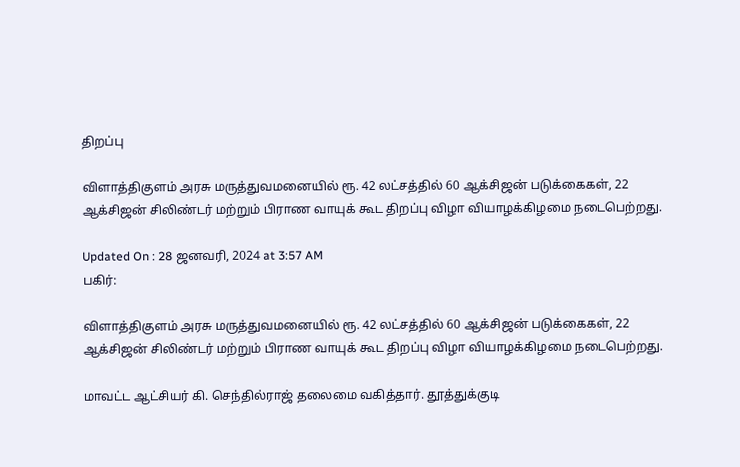திறப்பு

விளாத்திகுளம் அரசு மருத்துவமனையில் ரூ. 42 லட்சத்தில் 60 ஆக்சிஜன் படுக்கைகள், 22 ஆக்சிஜன் சிலிண்டர் மற்றும் பிராண வாயுக் கூட திறப்பு விழா வியாழக்கிழமை நடைபெற்றது.

Updated On : 28 ஜனவரி, 2024 at 3:57 AM
பகிர்:

விளாத்திகுளம் அரசு மருத்துவமனையில் ரூ. 42 லட்சத்தில் 60 ஆக்சிஜன் படுக்கைகள், 22 ஆக்சிஜன் சிலிண்டர் மற்றும் பிராண வாயுக் கூட திறப்பு விழா வியாழக்கிழமை நடைபெற்றது.

மாவட்ட ஆட்சியர் கி. செந்தில்ராஜ் தலைமை வகித்தார். தூத்துக்குடி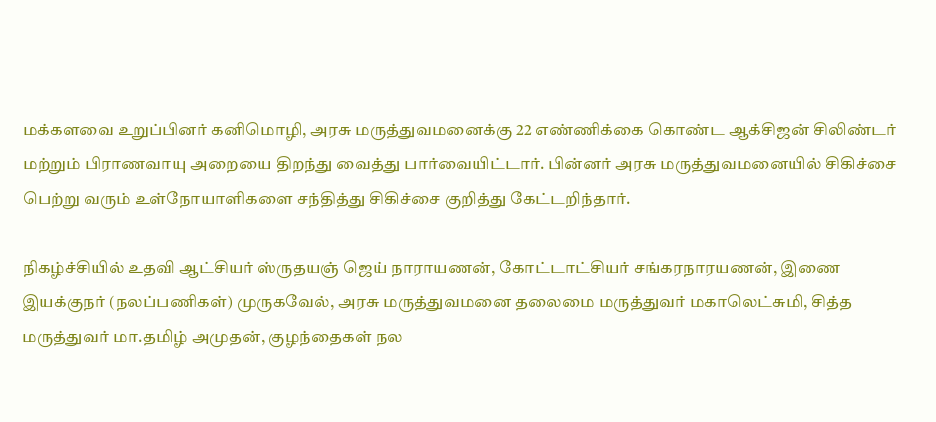மக்களவை உறுப்பினர் கனிமொழி, அரசு மருத்துவமனைக்கு 22 எண்ணிக்கை கொண்ட ஆக்சிஜன் சிலிண்டர் மற்றும் பிராணவாயு அறையை திறந்து வைத்து பார்வையிட்டார். பின்னர் அரசு மருத்துவமனையில் சிகிச்சை பெற்று வரும் உள்நோயாளிகளை சந்தித்து சிகிச்சை குறித்து கேட்டறிந்தார்.

நிகழ்ச்சியில் உதவி ஆட்சியர் ஸ்ருதயஞ் ஜெய் நாராயணன், கோட்டாட்சியர் சங்கரநாரயணன், இணை இயக்குநர் (நலப்பணிகள்) முருகவேல், அரசு மருத்துவமனை தலைமை மருத்துவர் மகாலெட்சுமி, சித்த மருத்துவர் மா.தமிழ் அமுதன், குழந்தைகள் நல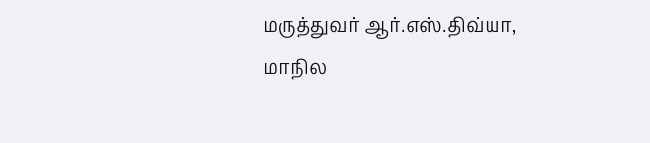மருத்துவர் ஆர்.எஸ்.திவ்யா, மாநில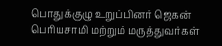பொதுக்குழு உறுப்பினர் ஜெகன் பெரியசாமி மற்றும் மருத்துவர்கள்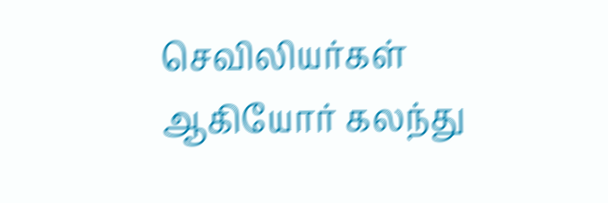செவிலியர்கள் ஆகியோர் கலந்து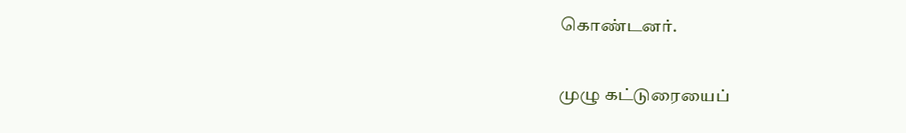கொண்டனர்.

முழு கட்டுரையைப்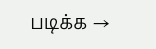படிக்க →